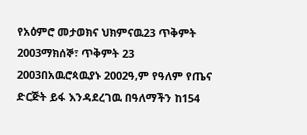የአዕምሮ መታወክና ህክምናዉ23 ጥቅምት 2003ማክሰኞ፣ ጥቅምት 23 2003በአዉሮጳዉያኑ 2002ዓ,ም የዓለም የጤና ድርጅት ይፋ እንዳደረገዉ በዓለማችን ከ154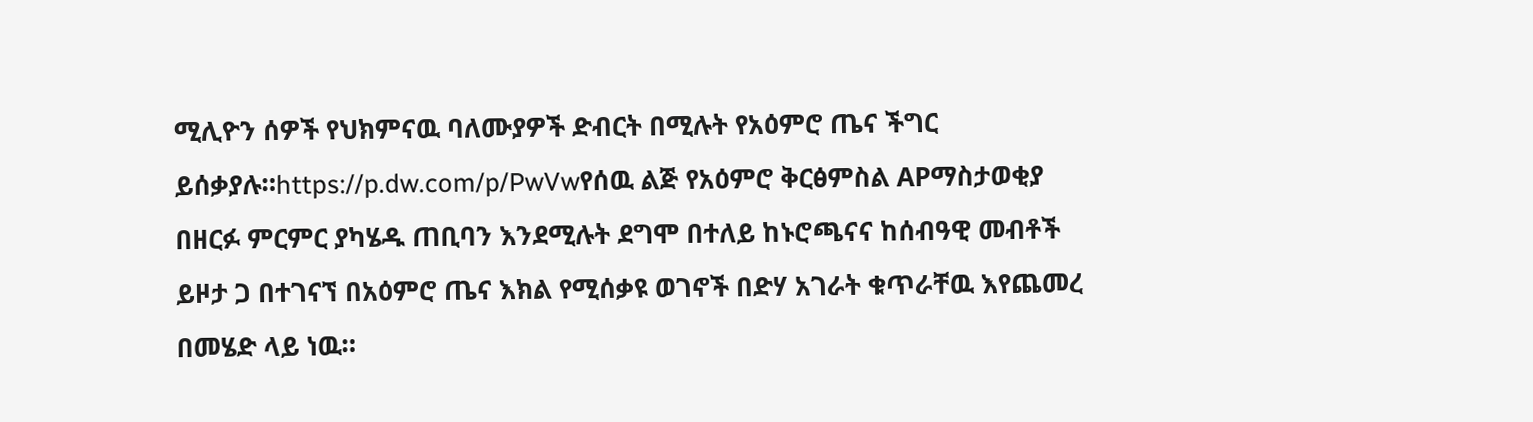ሚሊዮን ሰዎች የህክምናዉ ባለሙያዎች ድብርት በሚሉት የአዕምሮ ጤና ችግር ይሰቃያሉ።https://p.dw.com/p/PwVwየሰዉ ልጅ የአዕምሮ ቅርፅምስል APማስታወቂያ በዘርፉ ምርምር ያካሄዱ ጠቢባን እንደሚሉት ደግሞ በተለይ ከኑሮጫናና ከሰብዓዊ መብቶች ይዞታ ጋ በተገናኘ በአዕምሮ ጤና እክል የሚሰቃዩ ወገኖች በድሃ አገራት ቁጥራቸዉ እየጨመረ በመሄድ ላይ ነዉ።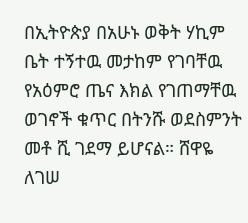በኢትዮጵያ በአሁኑ ወቅት ሃኪም ቤት ተኝተዉ መታከም የገባቸዉ የአዕምሮ ጤና እክል የገጠማቸዉ ወገኖች ቁጥር በትንሹ ወደስምንት መቶ ሺ ገደማ ይሆናል። ሸዋዬ ለገሠ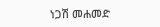ነጋሽ መሐመድ